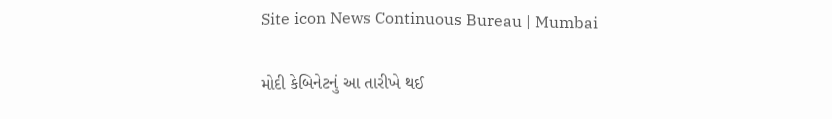Site icon News Continuous Bureau | Mumbai

મોદી કેબિનેટનું આ તારીખે થઈ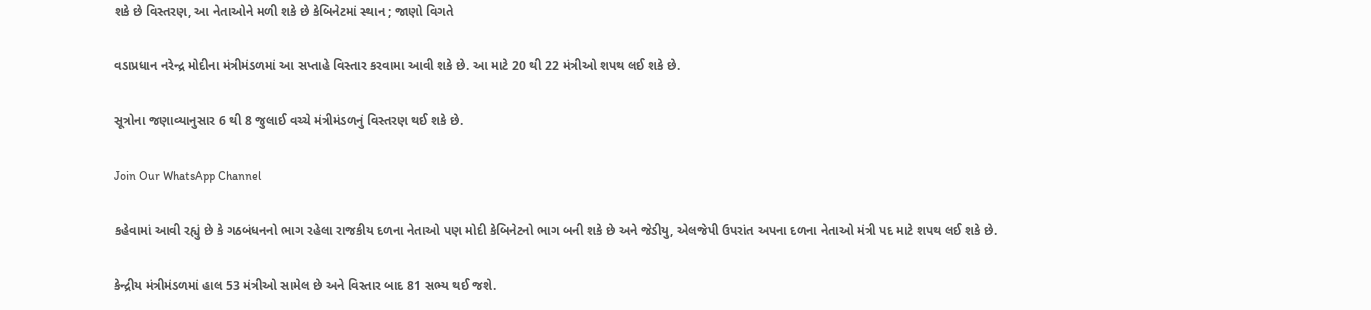શકે છે વિસ્તરણ, આ નેતાઓને મળી શકે છે કેબિનેટમાં સ્થાન ; જાણો વિગતે

વડાપ્રધાન નરેન્દ્ર મોદીના મંત્રીમંડળમાં આ સપ્તાહે વિસ્તાર કરવામા આવી શકે છે. આ માટે 20 થી 22 મંત્રીઓ શપથ લઈ શકે છે.

સૂત્રોના જણાવ્યાનુસાર 6 થી 8 જુલાઈ વચ્ચે મંત્રીમંડળનું વિસ્તરણ થઈ શકે છે.

Join Our WhatsApp Channel

કહેવામાં આવી રહ્યું છે કે ગઠબંધનનો ભાગ રહેલા રાજકીય દળના નેતાઓ પણ મોદી કેબિનેટનો ભાગ બની શકે છે અને જેડીયુ, એલજેપી ઉપરાંત અપના દળના નેતાઓ મંત્રી પદ માટે શપથ લઈ શકે છે.

કેન્દ્રીય મંત્રીમંડળમાં હાલ 53 મંત્રીઓ સામેલ છે અને વિસ્તાર બાદ 81 સભ્ય થઈ જશે.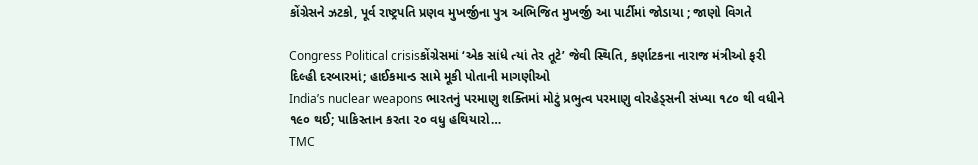કોંગ્રેસને ઝટકો, પૂર્વ રાષ્ટ્રપતિ પ્રણવ મુખર્જીના પુત્ર અભિજિત મુખર્જી આ પાર્ટીમાં જોડાયા ; જાણો વિગતે

Congress Political crisisકોંગ્રેસમાં ‘એક સાંધે ત્યાં તેર તૂટે’ જેવી સ્થિતિ, કર્ણાટકના નારાજ મંત્રીઓ ફરી દિલ્હી દરબારમાં; હાઈકમાન્ડ સામે મૂકી પોતાની માગણીઓ
India’s nuclear weapons ભારતનું પરમાણુ શક્તિમાં મોટું પ્રભુત્વ પરમાણુ વોરહેડ્સની સંખ્યા ૧૮૦ થી વધીને ૧૯૦ થઈ; પાકિસ્તાન કરતા ૨૦ વધુ હથિયારો…
TMC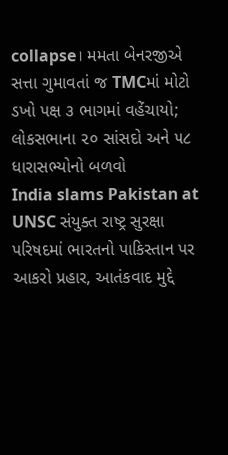collapse। મમતા બેનરજીએ સત્તા ગુમાવતાં જ TMCમાં મોટો ડખો પક્ષ ૩ ભાગમાં વહેંચાયો; લોકસભાના ૨૦ સાંસદો અને ૫૮ ધારાસભ્યોનો બળવો
India slams Pakistan at UNSC સંયુક્ત રાષ્ટ્ર સુરક્ષા પરિષદમાં ભારતનો પાકિસ્તાન પર આકરો પ્રહાર, આતંકવાદ મુદ્દે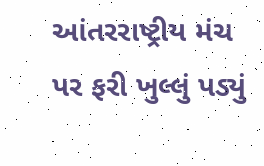આંતરરાષ્ટ્રીય મંચ પર ફરી ખુલ્લું પડ્યું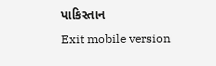પાકિસ્તાન
Exit mobile version